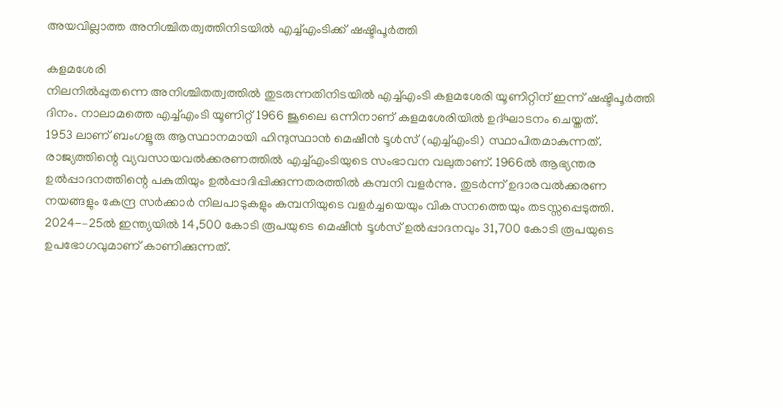അയവില്ലാത്ത അനിശ്ചിതത്വത്തിനിടയിൽ എച്ച്എംടിക്ക് ഷഷ്ടിപൂർത്തി

കളമശേരി
നിലനിൽപ്പുതന്നെ അനിശ്ചിതത്വത്തിൽ തുടരുന്നതിനിടയിൽ എച്ച്എംടി കളമശേരി യൂണിറ്റിന് ഇന്ന് ഷഷ്ടിപൂർത്തി ദിനം. നാലാമത്തെ എച്ച്എംടി യൂണിറ്റ് 1966 ജൂലൈ ഒന്നിനാണ് കളമശേരിയിൽ ഉദ്ഘാടനം ചെയ്തത്.
1953 ലാണ് ബംഗളൂരു ആസ്ഥാനമായി ഹിന്ദുസ്ഥാൻ മെഷീൻ ടൂൾസ് (എച്ച്എംടി) സ്ഥാപിതമാകുന്നത്. രാജ്യത്തിന്റെ വ്യവസായവൽക്കരണത്തിൽ എച്ച്എംടിയുടെ സംഭാവന വലുതാണ്. 1966ൽ ആഭ്യന്തര ഉൽപ്പാദനത്തിന്റെ പകുതിയും ഉൽപ്പാദിപ്പിക്കുന്നതരത്തിൽ കമ്പനി വളർന്നു. തുടർന്ന് ഉദാരവൽക്കരണ നയങ്ങളും കേന്ദ്ര സർക്കാർ നിലപാടുകളും കമ്പനിയുടെ വളർച്ചയെയും വികസനത്തെയും തടസ്സപ്പെടുത്തി.
2024-–25ൽ ഇന്ത്യയിൽ 14,500 കോടി രൂപയുടെ മെഷീൻ ടൂൾസ് ഉൽപ്പാദനവും 31,700 കോടി രൂപയുടെ ഉപഭോഗവുമാണ് കാണിക്കുന്നത്.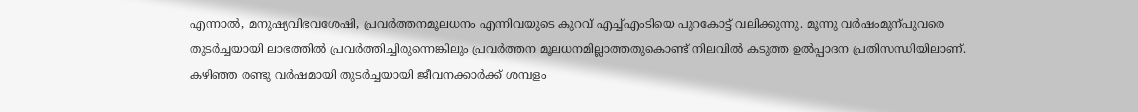എന്നാൽ, മനുഷ്യവിഭവശേഷി, പ്രവർത്തനമൂലധനം എന്നിവയുടെ കുറവ് എച്ച്എംടിയെ പുറകോട്ട് വലിക്കുന്നു. മൂന്നു വർഷംമുന്പുവരെ തുടർച്ചയായി ലാഭത്തിൽ പ്രവർത്തിച്ചിരുന്നെങ്കിലും പ്രവർത്തന മൂലധനമില്ലാത്തതുകൊണ്ട് നിലവിൽ കടുത്ത ഉൽപ്പാദന പ്രതിസന്ധിയിലാണ്. കഴിഞ്ഞ രണ്ടു വർഷമായി തുടർച്ചയായി ജീവനക്കാർക്ക് ശമ്പളം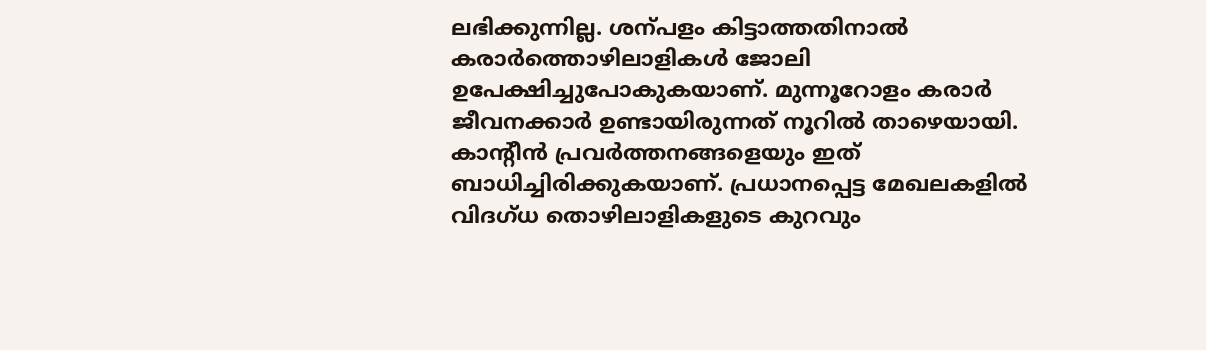ലഭിക്കുന്നില്ല. ശന്പളം കിട്ടാത്തതിനാൽ കരാർത്തൊഴിലാളികൾ ജോലി ഉപേക്ഷിച്ചുപോകുകയാണ്. മുന്നൂറോളം കരാർ ജീവനക്കാർ ഉണ്ടായിരുന്നത് നൂറിൽ താഴെയായി. കാന്റീൻ പ്രവർത്തനങ്ങളെയും ഇത് ബാധിച്ചിരിക്കുകയാണ്. പ്രധാനപ്പെട്ട മേഖലകളിൽ വിദഗ്ധ തൊഴിലാളികളുടെ കുറവും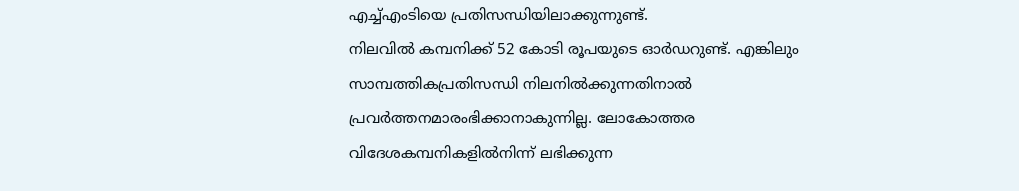എച്ച്എംടിയെ പ്രതിസന്ധിയിലാക്കുന്നുണ്ട്.
നിലവിൽ കമ്പനിക്ക് 52 കോടി രൂപയുടെ ഓർഡറുണ്ട്. എങ്കിലും സാമ്പത്തികപ്രതിസന്ധി നിലനിൽക്കുന്നതിനാൽ പ്രവർത്തനമാരംഭിക്കാനാകുന്നില്ല. ലോകോത്തര വിദേശകമ്പനികളിൽനിന്ന് ലഭിക്കുന്ന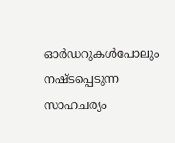ഓർഡറുകൾപോലും നഷ്ടപ്പെടുന്ന സാഹചര്യം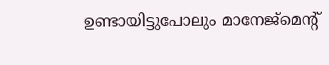ഉണ്ടായിട്ടുപോലും മാനേജ്മെന്റ്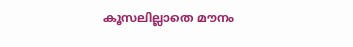കൂസലില്ലാതെ മൗനം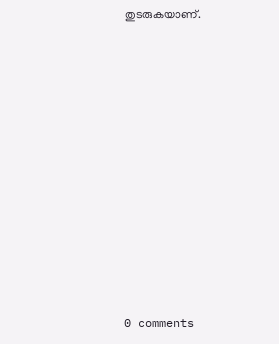തുടരുകയാണ്.











0 comments